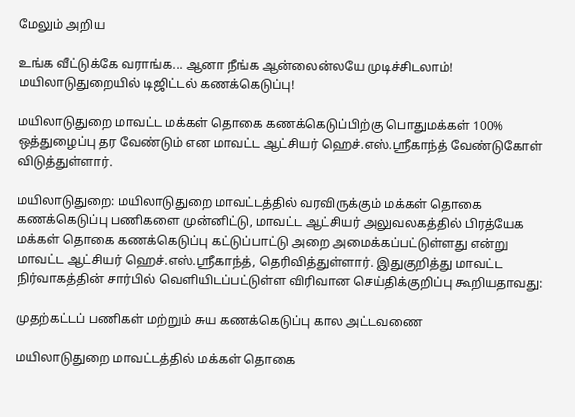மேலும் அறிய

உங்க வீட்டுக்கே வராங்க... ஆனா நீங்க ஆன்லைன்லயே முடிச்சிடலாம்! மயிலாடுதுறையில் டிஜிட்டல் கணக்கெடுப்பு!

மயிலாடுதுறை மாவட்ட மக்கள் தொகை கணக்கெடுப்பிற்கு பொதுமக்கள் 100% ஒத்துழைப்பு தர வேண்டும் என மாவட்ட ஆட்சியர் ஹெச்.எஸ்.ஸ்ரீகாந்த் வேண்டுகோள் விடுத்துள்ளார்.

மயிலாடுதுறை: மயிலாடுதுறை மாவட்டத்தில் வரவிருக்கும் மக்கள் தொகை கணக்கெடுப்பு பணிகளை முன்னிட்டு, மாவட்ட ஆட்சியர் அலுவலகத்தில் பிரத்யேக மக்கள் தொகை கணக்கெடுப்பு கட்டுப்பாட்டு அறை அமைக்கப்பட்டுள்ளது என்று மாவட்ட ஆட்சியர் ஹெச்.எஸ்.ஸ்ரீகாந்த், தெரிவித்துள்ளார். இதுகுறித்து மாவட்ட நிர்வாகத்தின் சார்பில் வெளியிடப்பட்டுள்ள விரிவான செய்திக்குறிப்பு கூறியதாவது:

முதற்கட்டப் பணிகள் மற்றும் சுய கணக்கெடுப்பு கால அட்டவணை

மயிலாடுதுறை மாவட்டத்தில் மக்கள் தொகை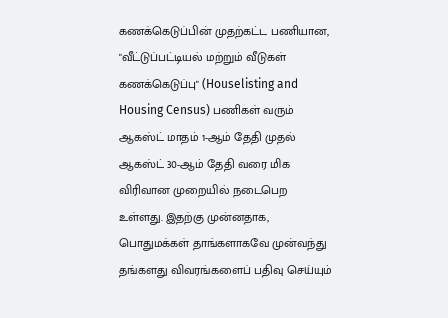கணக்கெடுப்பின் முதற்கட்ட பணியான, "வீட்டுப்பட்டியல் மற்றும் வீடுகள் கணக்கெடுப்பு" (Houselisting and Housing Census) பணிகள் வரும் ஆகஸ்ட் மாதம் 1-ஆம் தேதி முதல் ஆகஸ்ட் 30-ஆம் தேதி வரை மிக விரிவான முறையில் நடைபெற உள்ளது. இதற்கு முன்னதாக, பொதுமக்கள் தாங்களாகவே முன்வந்து தங்களது விவரங்களைப் பதிவு செய்யும்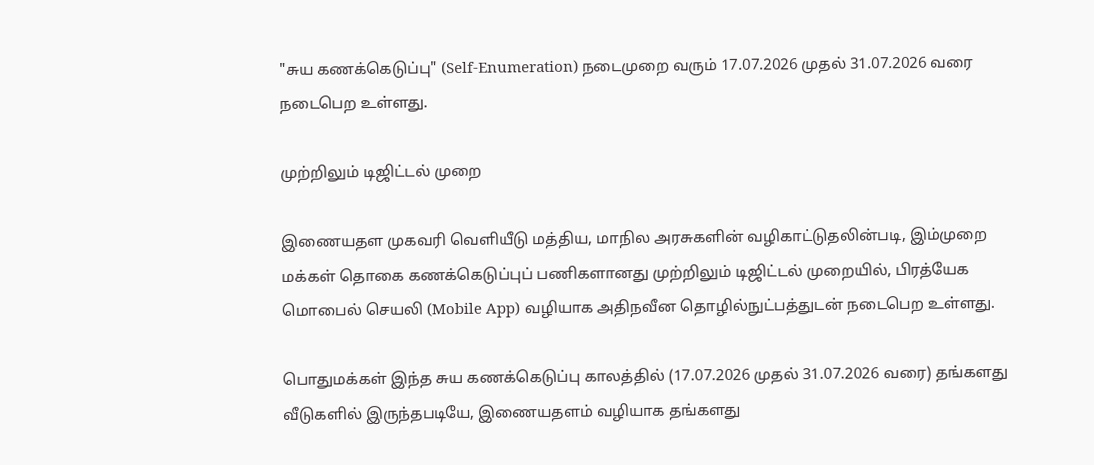"சுய கணக்கெடுப்பு" (Self-Enumeration) நடைமுறை வரும் 17.07.2026 முதல் 31.07.2026 வரை நடைபெற உள்ளது.

முற்றிலும் டிஜிட்டல் முறை

இணையதள முகவரி வெளியீடு மத்திய, மாநில அரசுகளின் வழிகாட்டுதலின்படி, இம்முறை மக்கள் தொகை கணக்கெடுப்புப் பணிகளானது முற்றிலும் டிஜிட்டல் முறையில், பிரத்யேக மொபைல் செயலி (Mobile App) வழியாக அதிநவீன தொழில்நுட்பத்துடன் நடைபெற உள்ளது.

பொதுமக்கள் இந்த சுய கணக்கெடுப்பு காலத்தில் (17.07.2026 முதல் 31.07.2026 வரை) தங்களது வீடுகளில் இருந்தபடியே, இணையதளம் வழியாக தங்களது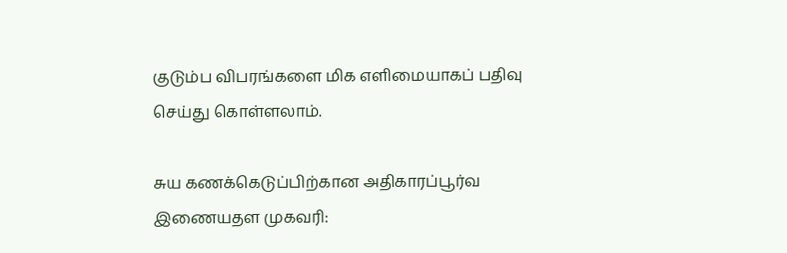குடும்ப விபரங்களை மிக எளிமையாகப் பதிவு செய்து கொள்ளலாம்.

சுய கணக்கெடுப்பிற்கான அதிகாரப்பூர்வ இணையதள முகவரி: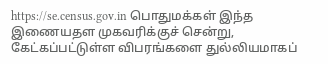https://se.census.gov.in பொதுமக்கள் இந்த இணையதள முகவரிக்குச் சென்று, கேட்கப்பட்டுள்ள விபரங்களை துல்லியமாகப்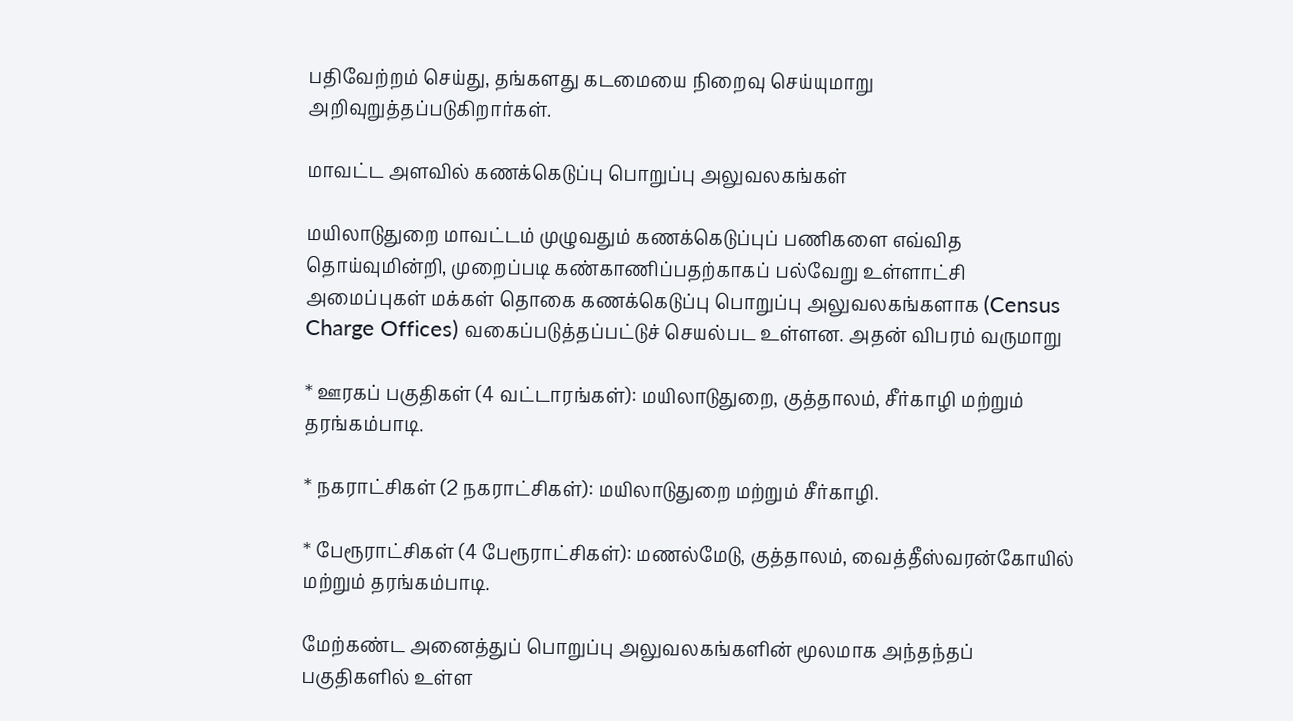பதிவேற்றம் செய்து, தங்களது கடமையை நிறைவு செய்யுமாறு அறிவுறுத்தப்படுகிறார்கள்.

மாவட்ட அளவில் கணக்கெடுப்பு பொறுப்பு அலுவலகங்கள்

மயிலாடுதுறை மாவட்டம் முழுவதும் கணக்கெடுப்புப் பணிகளை எவ்வித தொய்வுமின்றி, முறைப்படி கண்காணிப்பதற்காகப் பல்வேறு உள்ளாட்சி அமைப்புகள் மக்கள் தொகை கணக்கெடுப்பு பொறுப்பு அலுவலகங்களாக (Census Charge Offices) வகைப்படுத்தப்பட்டுச் செயல்பட உள்ளன. அதன் விபரம் வருமாறு

* ஊரகப் பகுதிகள் (4 வட்டாரங்கள்): மயிலாடுதுறை, குத்தாலம், சீர்காழி மற்றும் தரங்கம்பாடி.

* நகராட்சிகள் (2 நகராட்சிகள்): மயிலாடுதுறை மற்றும் சீர்காழி.

* பேரூராட்சிகள் (4 பேரூராட்சிகள்): மணல்மேடு, குத்தாலம், வைத்தீஸ்வரன்கோயில் மற்றும் தரங்கம்பாடி.

மேற்கண்ட அனைத்துப் பொறுப்பு அலுவலகங்களின் மூலமாக அந்தந்தப் பகுதிகளில் உள்ள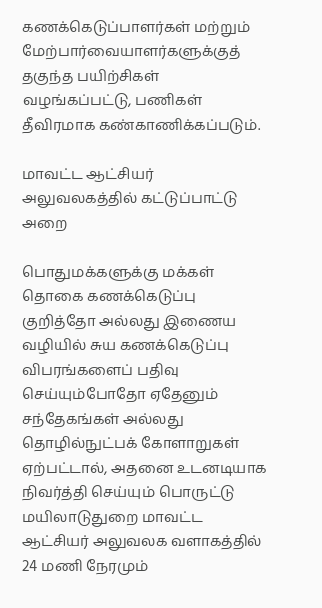கணக்கெடுப்பாளர்கள் மற்றும் மேற்பார்வையாளர்களுக்குத் தகுந்த பயிற்சிகள் வழங்கப்பட்டு, பணிகள் தீவிரமாக கண்காணிக்கப்படும்.

மாவட்ட ஆட்சியர் அலுவலகத்தில் கட்டுப்பாட்டு அறை

பொதுமக்களுக்கு மக்கள் தொகை கணக்கெடுப்பு குறித்தோ அல்லது இணைய வழியில் சுய கணக்கெடுப்பு விபரங்களைப் பதிவு செய்யும்போதோ ஏதேனும் சந்தேகங்கள் அல்லது தொழில்நுட்பக் கோளாறுகள் ஏற்பட்டால், அதனை உடனடியாக நிவர்த்தி செய்யும் பொருட்டு மயிலாடுதுறை மாவட்ட ஆட்சியர் அலுவலக வளாகத்தில் 24 மணி நேரமும்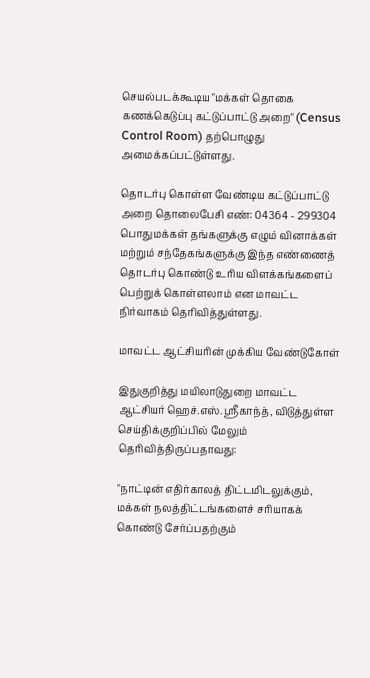செயல்படக்கூடிய "மக்கள் தொகை கணக்கெடுப்பு கட்டுப்பாட்டு அறை" (Census Control Room) தற்பொழுது அமைக்கப்பட்டுள்ளது.

தொடர்பு கொள்ள வேண்டிய கட்டுப்பாட்டு அறை தொலைபேசி எண்: 04364 - 299304 பொதுமக்கள் தங்களுக்கு எழும் வினாக்கள் மற்றும் சந்தேகங்களுக்கு இந்த எண்ணைத் தொடர்பு கொண்டு உரிய விளக்கங்களைப் பெற்றுக் கொள்ளலாம் என மாவட்ட நிர்வாகம் தெரிவித்துள்ளது.

மாவட்ட ஆட்சியரின் முக்கிய வேண்டுகோள்

இதுகுறித்து மயிலாடுதுறை மாவட்ட ஆட்சியர் ஹெச்.எஸ்.ஸ்ரீகாந்த், விடுத்துள்ள செய்திக்குறிப்பில் மேலும் தெரிவித்திருப்பதாவது:

"நாட்டின் எதிர்காலத் திட்டமிடலுக்கும், மக்கள் நலத்திட்டங்களைச் சரியாகக் கொண்டு சேர்ப்பதற்கும்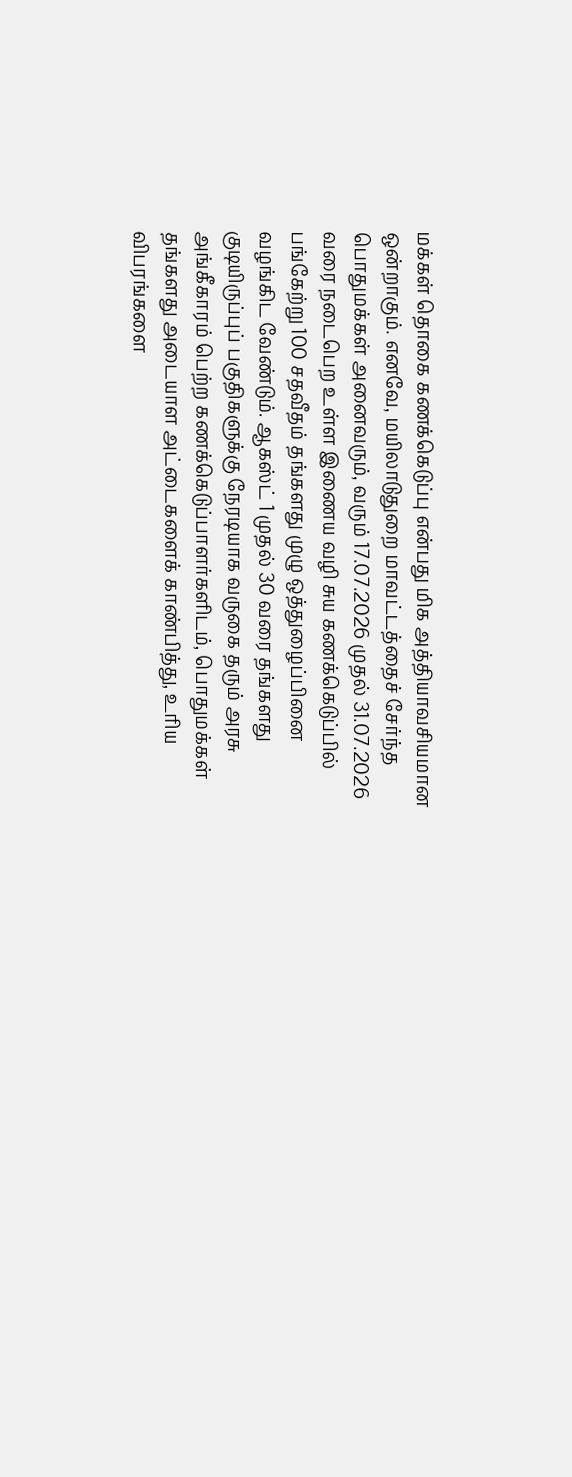மக்கள் தொகை கணக்கெடுப்பு என்பது மிக அத்தியாவசியமான ஒன்றாகும். எனவே, மயிலாடுதுறை மாவட்டத்தைச் சேர்ந்த பொதுமக்கள் அனைவரும், வரும் 17.07.2026 முதல் 31.07.2026 வரை நடைபெற உள்ள இணைய வழி சுய கணக்கெடுப்பில் பங்கேற்று 100 சதவீதம் தங்களது முழு ஒத்துழைப்பினை வழங்கிட வேண்டும். ஆகஸ்ட் 1 முதல் 30 வரை தங்களது குடியிருப்புப் பகுதிகளுக்கு நேரடியாக வருகை தரும் அரசு அங்கீகாரம் பெற்ற கணக்கெடுப்பாளர்களிடம், பொதுமக்கள் தங்களது அடையாள அட்டைகளைக் காண்பித்து, உரிய விபரங்களை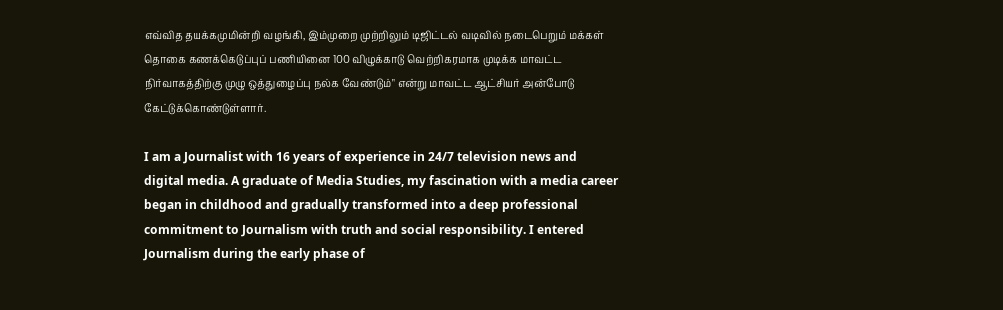எவ்வித தயக்கமுமின்றி வழங்கி, இம்முறை முற்றிலும் டிஜிட்டல் வடிவில் நடைபெறும் மக்கள் தொகை கணக்கெடுப்புப் பணியினை 100 விழுக்காடு வெற்றிகரமாக முடிக்க மாவட்ட நிர்வாகத்திற்கு முழு ஒத்துழைப்பு நல்க வேண்டும்" என்று மாவட்ட ஆட்சியர் அன்போடு கேட்டுக்கொண்டுள்ளார்.

I am a Journalist with 16 years of experience in 24/7 television news and digital media. A graduate of Media Studies, my fascination with a media career began in childhood and gradually transformed into a deep professional commitment to Journalism with truth and social responsibility. I entered Journalism during the early phase of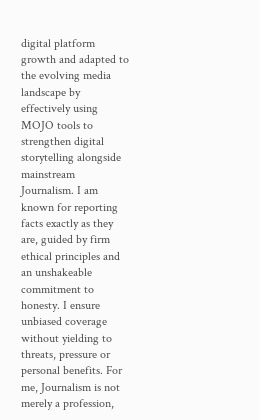digital platform growth and adapted to the evolving media landscape by effectively using MOJO tools to strengthen digital storytelling alongside mainstream Journalism. I am known for reporting facts exactly as they are, guided by firm ethical principles and an unshakeable commitment to honesty. I ensure unbiased coverage without yielding to threats, pressure or personal benefits. For me, Journalism is not merely a profession,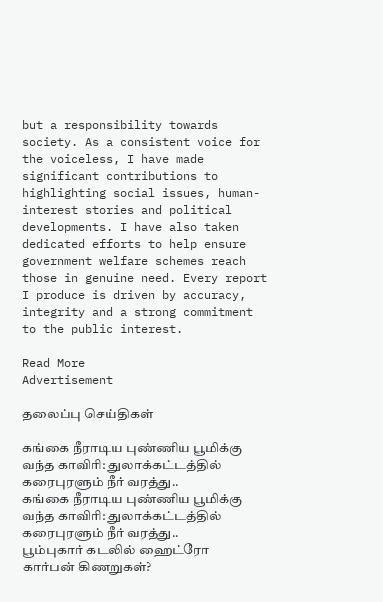but a responsibility towards society. As a consistent voice for the voiceless, I have made significant contributions to highlighting social issues, human-interest stories and political developments. I have also taken dedicated efforts to help ensure government welfare schemes reach those in genuine need. Every report I produce is driven by accuracy, integrity and a strong commitment to the public interest.

Read More
Advertisement

தலைப்பு செய்திகள்

கங்கை நீராடிய புண்ணிய பூமிக்கு வந்த காவிரி: துலாக்கட்டத்தில் கரைபுரளும் நீர் வரத்து..
கங்கை நீராடிய புண்ணிய பூமிக்கு வந்த காவிரி: துலாக்கட்டத்தில் கரைபுரளும் நீர் வரத்து..
பூம்புகார் கடலில் ஹைட்ரோ கார்பன் கிணறுகள்?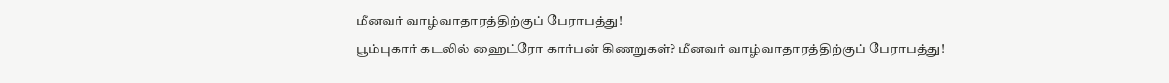மீனவர் வாழ்வாதாரத்திற்குப் பேராபத்து!
பூம்புகார் கடலில் ஹைட்ரோ கார்பன் கிணறுகள்? மீனவர் வாழ்வாதாரத்திற்குப் பேராபத்து!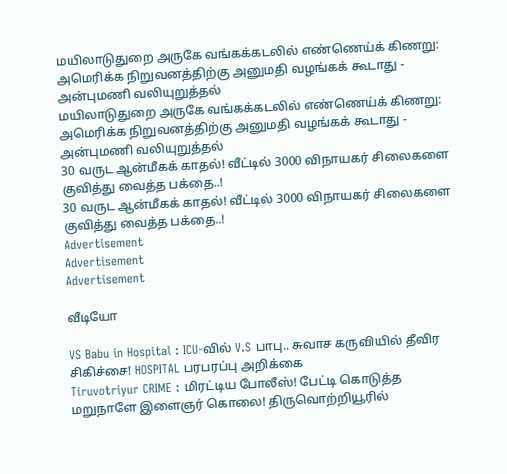மயிலாடுதுறை அருகே வங்கக்கடலில் எண்ணெய்க் கிணறு: அமெரிக்க நிறுவனத்திற்கு அனுமதி வழங்கக் கூடாது - அன்புமணி வலியுறுத்தல்
மயிலாடுதுறை அருகே வங்கக்கடலில் எண்ணெய்க் கிணறு: அமெரிக்க நிறுவனத்திற்கு அனுமதி வழங்கக் கூடாது - அன்புமணி வலியுறுத்தல்
30 வருட ஆன்மீகக் காதல்! வீட்டில் 3000 விநாயகர் சிலைகளை குவித்து வைத்த பக்தை..!
30 வருட ஆன்மீகக் காதல்! வீட்டில் 3000 விநாயகர் சிலைகளை குவித்து வைத்த பக்தை..!
Advertisement
Advertisement
Advertisement

வீடியோ

VS Babu in Hospital : ICU-வில் V.S பாபு.. சுவாச கருவியில் தீவிர சிகிச்சை! HOSPITAL பரபரப்பு அறிக்கை
Tiruvotriyur CRIME : மிரட்டிய போலீஸ்! பேட்டி கொடுத்த மறுநாளே இளைஞர் கொலை! திருவொற்றியூரில்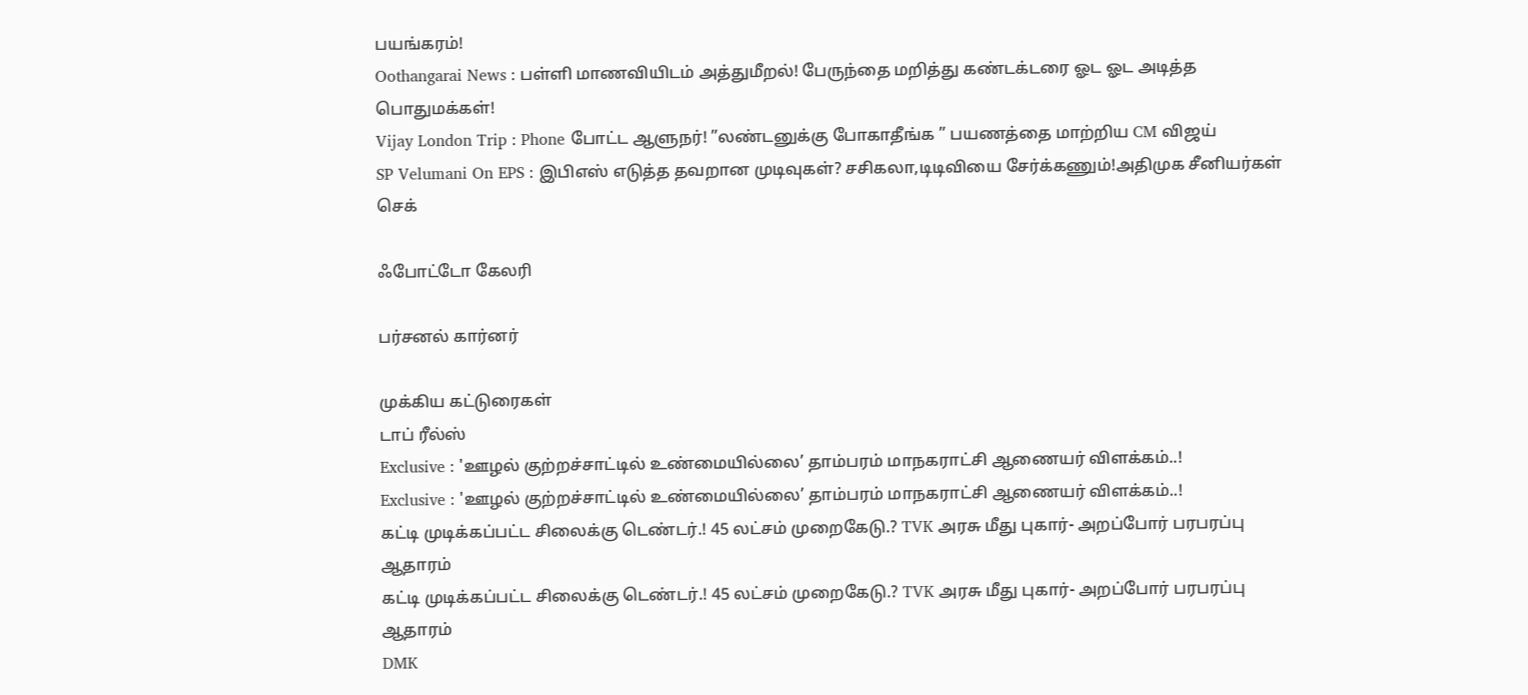பயங்கரம்!
Oothangarai News : பள்ளி மாணவியிடம் அத்துமீறல்! பேருந்தை மறித்து கண்டக்டரை ஓட ஓட அடித்த பொதுமக்கள்!
Vijay London Trip : Phone போட்ட ஆளுநர்! ”லண்டனுக்கு போகாதீங்க ” பயணத்தை மாற்றிய CM விஜய்
SP Velumani On EPS : இபிஎஸ் எடுத்த தவறான முடிவுகள்? சசிகலா,டிடிவியை சேர்க்கணும்!அதிமுக சீனியர்கள் செக்

ஃபோட்டோ கேலரி

பர்சனல் கார்னர்

முக்கிய கட்டுரைகள்
டாப் ரீல்ஸ்
Exclusive : 'ஊழல் குற்றச்சாட்டில் உண்மையில்லை’ தாம்பரம் மாநகராட்சி ஆணையர் விளக்கம்..!
Exclusive : 'ஊழல் குற்றச்சாட்டில் உண்மையில்லை’ தாம்பரம் மாநகராட்சி ஆணையர் விளக்கம்..!
கட்டி முடிக்கப்பட்ட சிலைக்கு டெண்டர்.! 45 லட்சம் முறைகேடு.? TVK அரசு மீது புகார்- அறப்போர் பரபரப்பு ஆதாரம்
கட்டி முடிக்கப்பட்ட சிலைக்கு டெண்டர்.! 45 லட்சம் முறைகேடு.? TVK அரசு மீது புகார்- அறப்போர் பரபரப்பு ஆதாரம்
DMK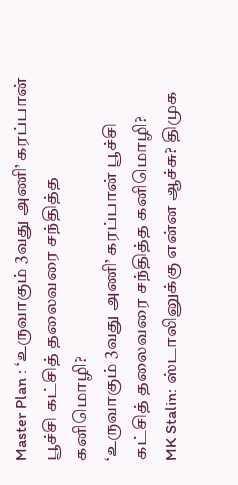Master Plan : ‘உருவாகும் 3வது அணி’ கரப்பான் பூச்சி கட்சித் தலைவரை சந்தித்த கனிமொழி?
‘உருவாகும் 3வது அணி’ கரப்பான் பூச்சி கட்சித் தலைவரை சந்தித்த கனிமொழி?
MK Stalin: ஸ்டாலினுக்கு என்ன ஆச்சு? திமுக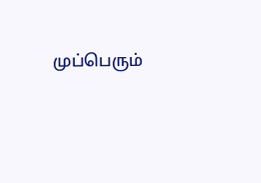முப்பெரும்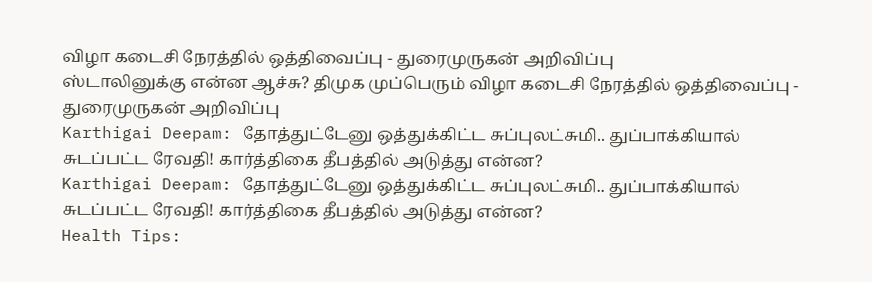விழா கடைசி நேரத்தில் ஒத்திவைப்பு - துரைமுருகன் அறிவிப்பு
ஸ்டாலினுக்கு என்ன ஆச்சு? திமுக முப்பெரும் விழா கடைசி நேரத்தில் ஒத்திவைப்பு - துரைமுருகன் அறிவிப்பு
Karthigai Deepam: தோத்துட்டேனு ஒத்துக்கிட்ட சுப்புலட்சுமி.. துப்பாக்கியால் சுடப்பட்ட ரேவதி! கார்த்திகை தீபத்தில் அடுத்து என்ன?
Karthigai Deepam: தோத்துட்டேனு ஒத்துக்கிட்ட சுப்புலட்சுமி.. துப்பாக்கியால் சுடப்பட்ட ரேவதி! கார்த்திகை தீபத்தில் அடுத்து என்ன?
Health Tips: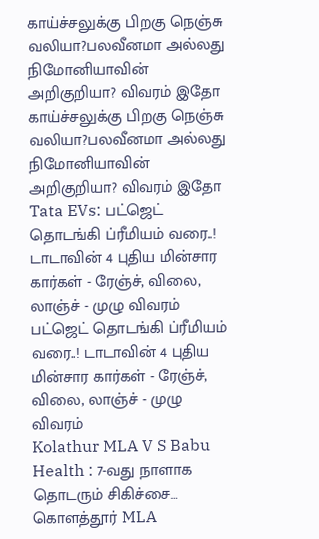காய்ச்சலுக்கு பிறகு நெஞ்சு வலியா?பலவீனமா அல்லது நிமோனியாவின் அறிகுறியா? விவரம் இதோ
காய்ச்சலுக்கு பிறகு நெஞ்சு வலியா?பலவீனமா அல்லது நிமோனியாவின் அறிகுறியா? விவரம் இதோ
Tata EVs: பட்ஜெட் தொடங்கி ப்ரீமியம் வரை..! டாடாவின் 4 புதிய மின்சார கார்கள் - ரேஞ்ச், விலை, லாஞ்ச் - முழு விவரம்
பட்ஜெட் தொடங்கி ப்ரீமியம் வரை..! டாடாவின் 4 புதிய மின்சார கார்கள் - ரேஞ்ச், விலை, லாஞ்ச் - முழு விவரம்
Kolathur MLA V S Babu Health : 7-வது நாளாக தொடரும் சிகிச்சை… கொளத்தூர் MLA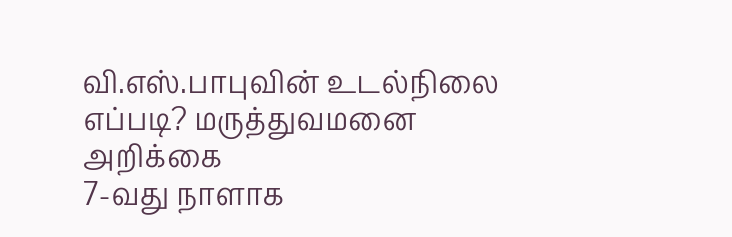வி.எஸ்.பாபுவின் உடல்நிலை எப்படி? மருத்துவமனை அறிக்கை
7-வது நாளாக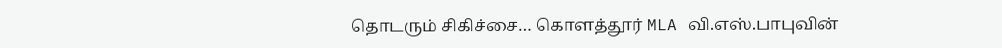தொடரும் சிகிச்சை… கொளத்தூர் MLA வி.எஸ்.பாபுவின்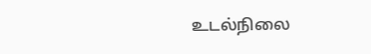உடல்நிலை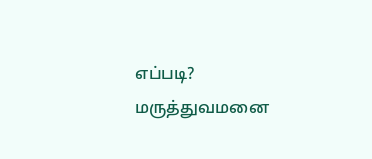எப்படி? மருத்துவமனை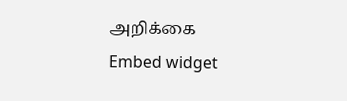அறிக்கை
Embed widget